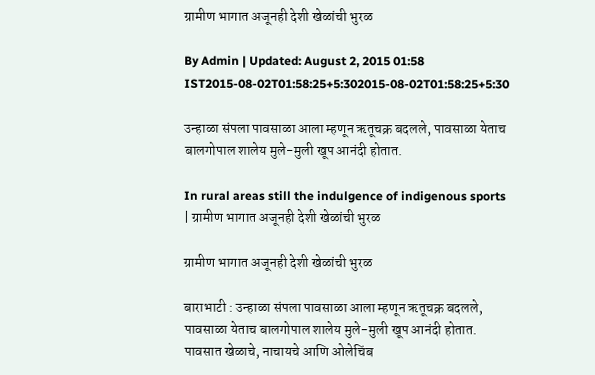ग्रामीण भागात अजूनही देशी खेळांची भुरळ

By Admin | Updated: August 2, 2015 01:58 IST2015-08-02T01:58:25+5:302015-08-02T01:58:25+5:30

उन्हाळा संपला पावसाळा आला म्हणून ऋतूचक्र बदलले, पावसाळा येताच बालगोपाल शालेय मुले-मुली खूप आनंदी होतात.

In rural areas still the indulgence of indigenous sports | ग्रामीण भागात अजूनही देशी खेळांची भुरळ

ग्रामीण भागात अजूनही देशी खेळांची भुरळ

बाराभाटी : उन्हाळा संपला पावसाळा आला म्हणून ऋतूचक्र बदलले, पावसाळा येताच बालगोपाल शालेय मुले-मुली खूप आनंदी होतात. पावसात खेळाचे, नाचायचे आणि ओलेचिंब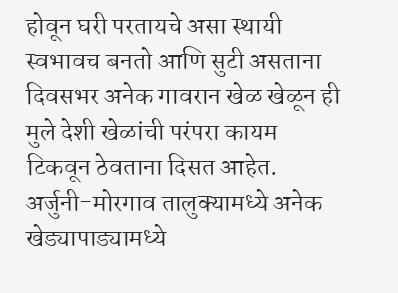होवून घरी परतायचे असा स्थायी स्वभावच बनतो आणि सुटी असताना दिवसभर अनेक गावरान खेळ खेळून ही मुले देशी खेळांची परंपरा कायम टिकवून ठेवताना दिसत आहेत.
अर्जुनी-मोरगाव तालुक्यामध्ये अनेक खेड्यापाड्यामध्ये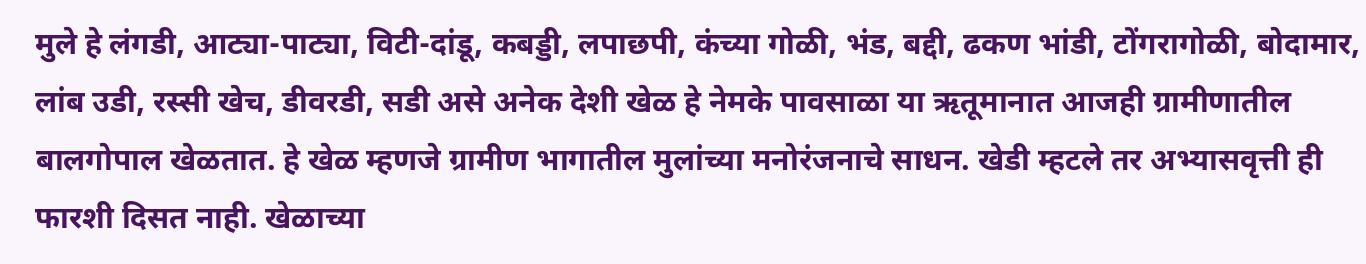मुले हे लंगडी, आट्या-पाट्या, विटी-दांडू, कबड्डी, लपाछपी, कंच्या गोळी, भंड, बद्दी, ढकण भांडी, टोंगरागोळी, बोदामार, लांब उडी, रस्सी खेच, डीवरडी, सडी असे अनेक देशी खेळ हे नेमके पावसाळा या ऋतूमानात आजही ग्रामीणातील बालगोपाल खेळतात. हे खेळ म्हणजे ग्रामीण भागातील मुलांच्या मनोरंजनाचे साधन. खेडी म्हटले तर अभ्यासवृत्ती ही फारशी दिसत नाही. खेळाच्या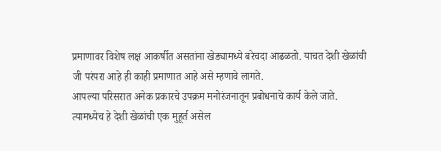प्रमाणावर विशेष लक्ष आकर्षीत असतांना खेड्यामध्ये बरेचदा आढळतो. याचत देशी खेळांची जी परंपरा आहे ही काही प्रमाणात आहे असे म्हणावे लागते.
आपल्या परिसरात अनेक प्रकारचे उपक्रम मनोरंजनातून प्रबोधनाचे कार्य केले जाते.
त्यामध्येच हे देशी खेळांची एक मुहूर्त असेल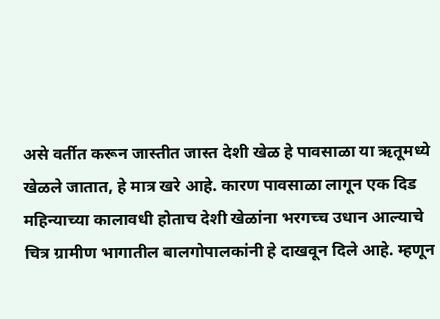असे वर्तीत करून जास्तीत जास्त देशी खेळ हे पावसाळा या ऋतूमध्ये खेळले जातात, हे मात्र खरे आहे. कारण पावसाळा लागून एक दिड महिन्याच्या कालावधी होताच देशी खेळांना भरगच्च उधान आल्याचे चित्र ग्रामीण भागातील बालगोपालकांनी हे दाखवून दिले आहे. म्हणून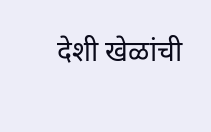देशी खेळांची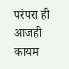परंपरा ही आजही कायम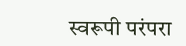स्वरूपी परंपरा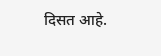दिसत आहे.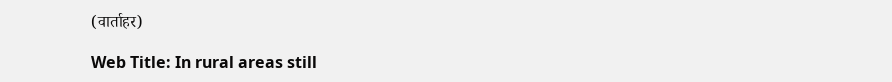(वार्ताहर)

Web Title: In rural areas still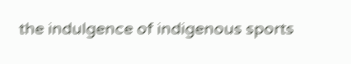the indulgence of indigenous sports